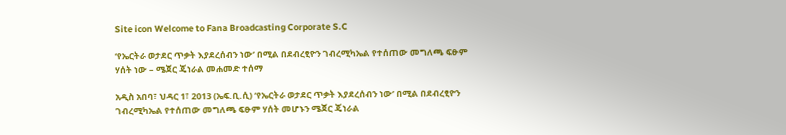Site icon Welcome to Fana Broadcasting Corporate S.C

‘የኤርትራ ወታደር ጥቃት እያደረሰብን ነው’ በሚል በደብረፂዮን ገብረሚካኤል የተሰጠው መግለጫ ፍፁም ሃሰት ነው – ሜጀር ጄነራል መሐመድ ተሰማ

አዲስ አበባ፣ ህዳር 1፣ 2013 (ኤፍ.ቢ.ሲ) ‘የኤርትራ ወታደር ጥቃት እያደረሰብን ነው’ በሚል በደብረፂዮን ገብረሚካኤል የተሰጠው መግለጫ ፍፁም ሃሰት መሆኑን ሜጀር ጄነራል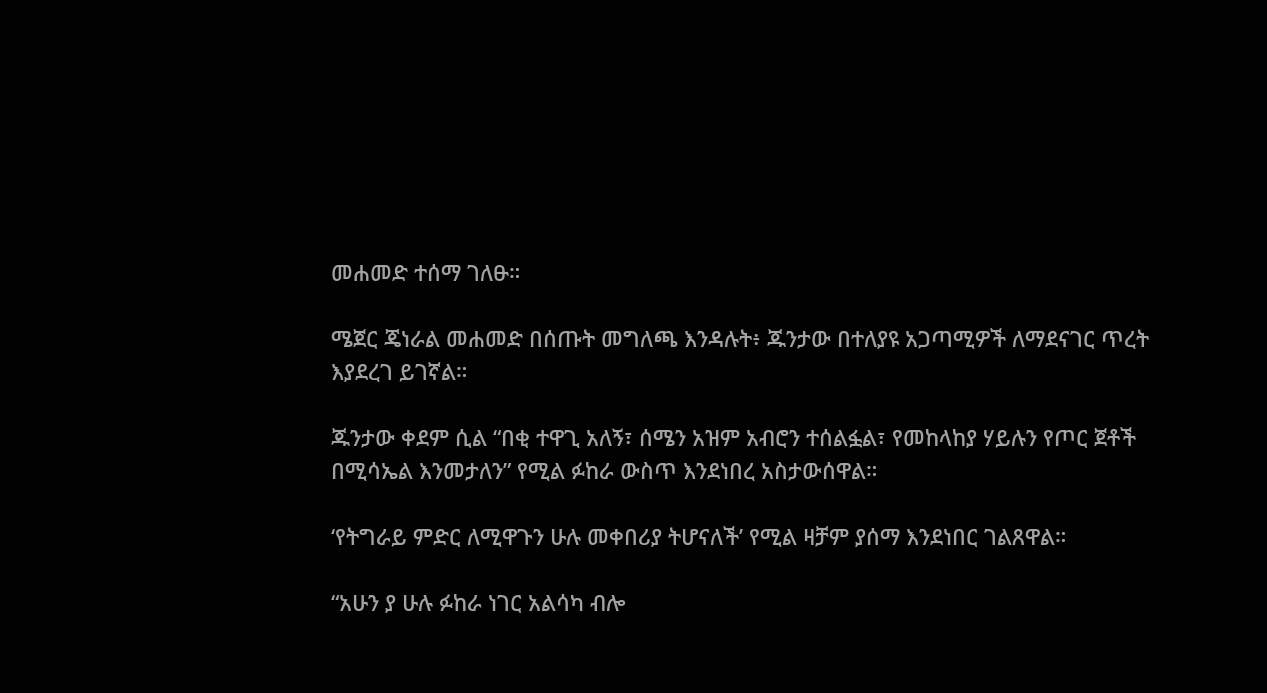መሐመድ ተሰማ ገለፁ።

ሜጀር ጄነራል መሐመድ በሰጡት መግለጫ እንዳሉት፥ ጁንታው በተለያዩ አጋጣሚዎች ለማደናገር ጥረት እያደረገ ይገኛል።

ጁንታው ቀደም ሲል “በቂ ተዋጊ አለኝ፣ ሰሜን አዝም አብሮን ተሰልፏል፣ የመከላከያ ሃይሉን የጦር ጀቶች በሚሳኤል እንመታለን” የሚል ፉከራ ውስጥ እንደነበረ አስታውሰዋል።

‘የትግራይ ምድር ለሚዋጉን ሁሉ መቀበሪያ ትሆናለች’ የሚል ዛቻም ያሰማ እንደነበር ገልጸዋል።

“አሁን ያ ሁሉ ፉከራ ነገር አልሳካ ብሎ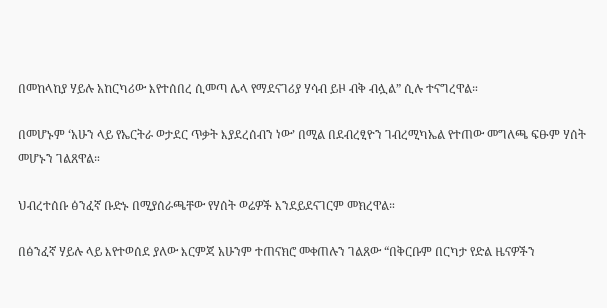በመከላከያ ሃይሉ አከርካሪው እየተሰበረ ሲመጣ ሌላ የማደናገሪያ ሃሳብ ይዞ ብቅ ብሏል” ሲሉ ተናግረዋል።

በመሆኑም ‘አሁን ላይ የኤርትራ ወታደር ጥቃት እያደረሰብን ነው’ በሚል በደብረፂዮን ገብረሚካኤል የተጠው መግለጫ ፍፁም ሃሰት መሆኑን ገልጸዋል።

ህብረተሰቡ ፅንፈኛ ቡድኑ በሚያሰራጫቸው የሃሰት ወሬዎች እንደይደናገርም መክረዋል።

በፅንፈኛ ሃይሉ ላይ እየተወሰደ ያለው እርምጃ አሁንም ተጠናክሮ መቀጠሉን ገልጸው “በቅርቡም በርካታ የድል ዜናዎችን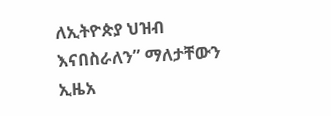ለኢትዮጵያ ህዝብ እናበስራለን” ማለታቸውን ኢዜአ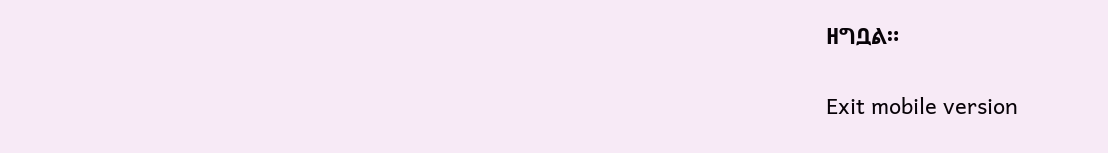ዘግቧል።

Exit mobile version